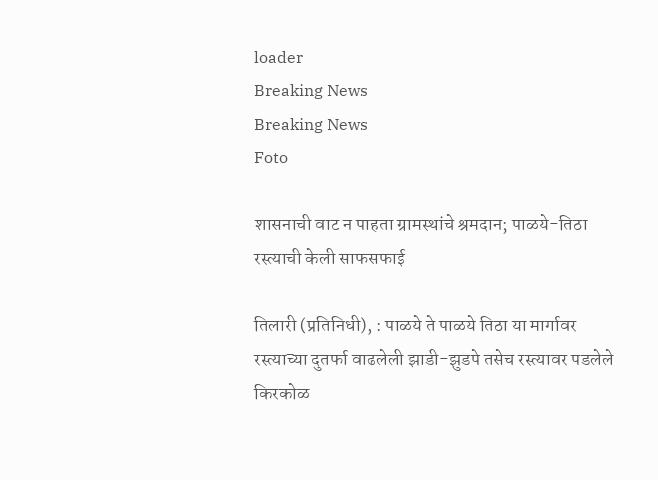loader
Breaking News
Breaking News
Foto

शासनाची वाट न पाहता ग्रामस्थांचे श्रमदान; पाळये-तिठा रस्त्याची केली साफसफाई

तिलारी (प्रतिनिधी), : पाळये ते पाळये तिठा या मार्गावर रस्त्याच्या दुतर्फा वाढलेली झाडी-झुडपे तसेच रस्त्यावर पडलेले किरकोळ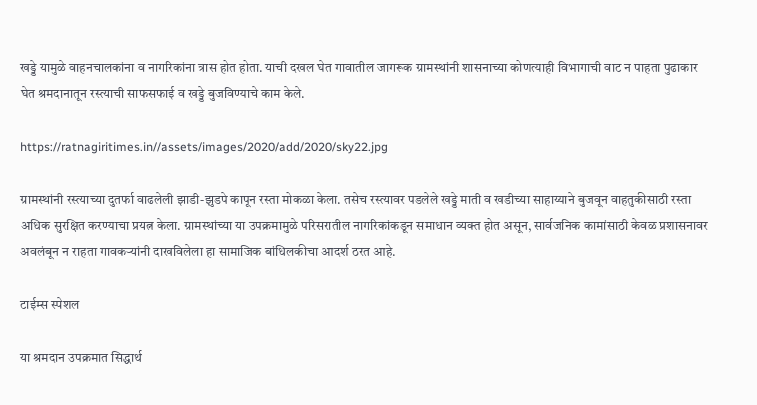खड्डे यामुळे वाहनचालकांना व नागरिकांना त्रास होत होता. याची दखल घेत गावातील जागरूक ग्रामस्थांनी शासनाच्या कोणत्याही विभागाची वाट न पाहता पुढाकार घेत श्रमदानातून रस्त्याची साफसफाई व खड्डे बुजविण्याचे काम केले.

https://ratnagiritimes.in//assets/images/2020/add/2020/sky22.jpg

ग्रामस्थांनी रस्त्याच्या दुतर्फा वाढलेली झाडी-झुडपे कापून रस्ता मोकळा केला. तसेच रस्त्यावर पडलेले खड्डे माती व खडीच्या साहाय्याने बुजवून वाहतुकीसाठी रस्ता अधिक सुरक्षित करण्याचा प्रयत्न केला. ग्रामस्थांच्या या उपक्रमामुळे परिसरातील नागरिकांकडून समाधान व्यक्त होत असून, सार्वजनिक कामांसाठी केवळ प्रशासनावर अवलंबून न राहता गावकऱ्यांनी दाखविलेला हा सामाजिक बांधिलकीचा आदर्श ठरत आहे.

टाईम्स स्पेशल

या श्रमदान उपक्रमात सिद्धार्थ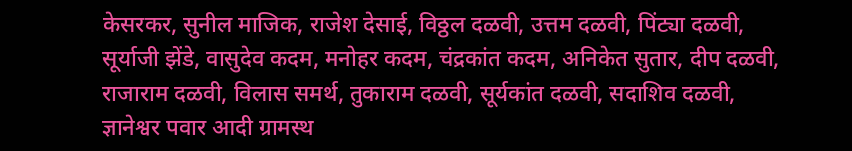केसरकर, सुनील माजिक, राजेश देसाई, विठ्ठल दळवी, उत्तम दळवी, पिंट्या दळवी, सूर्याजी झेंडे, वासुदेव कदम, मनोहर कदम, चंद्रकांत कदम, अनिकेत सुतार, दीप दळवी, राजाराम दळवी, विलास समर्थ, तुकाराम दळवी, सूर्यकांत दळवी, सदाशिव दळवी, ज्ञानेश्वर पवार आदी ग्रामस्थ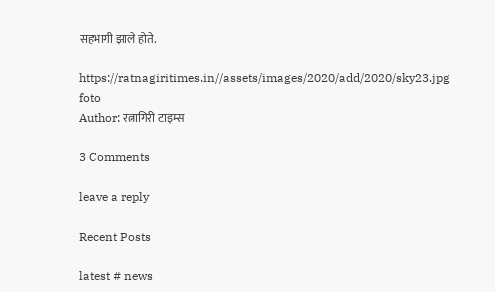सहभागी झाले होते.

https://ratnagiritimes.in//assets/images/2020/add/2020/sky23.jpg
foto
Author: रत्नागिरी टाइम्स

3 Comments

leave a reply

Recent Posts

latest # news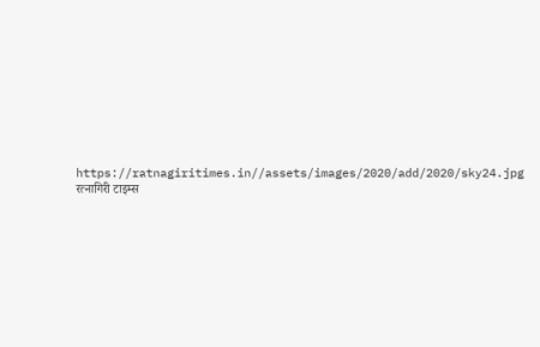https://ratnagiritimes.in//assets/images/2020/add/2020/sky24.jpg
रत्नागिरी टाइम्स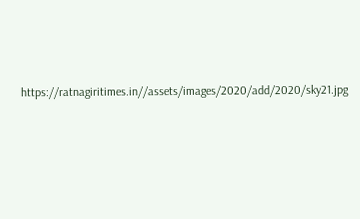https://ratnagiritimes.in//assets/images/2020/add/2020/sky21.jpg